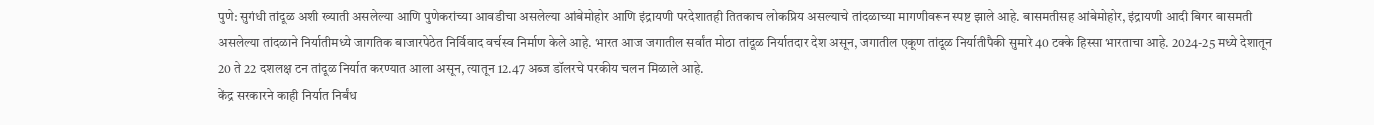पुणे: सुगंधी तांदूळ अशी ख्याती असलेल्या आणि पुणेकरांच्या आवडीचा असलेल्या आंबेमोहोर आणि इंद्रायणी परदेशातही तितकाच लोकप्रिय असल्याचे तांदळाच्या मागणीवरून स्पष्ट झाले आहे. बासमतीसह आंबेमोहोर, इंद्रायणी आदी बिगर बासमती असलेल्या तांदळाने निर्यातीमध्ये जागतिक बाजारपेठेत निर्विवाद वर्चस्व निर्माण केले आहे. भारत आज जगातील सर्वांत मोठा तांदूळ निर्यातदार देश असून, जगातील एकूण तांदूळ निर्यातीपैकी सुमारे 40 टक्के हिस्सा भारताचा आहे. 2024-25 मध्ये देशातून 20 ते 22 दशलक्ष टन तांदूळ निर्यात करण्यात आला असून, त्यातून 12.47 अब्ज डॉलरचे परकीय चलन मिळाले आहे.
केंद्र सरकारने काही निर्यात निर्बंध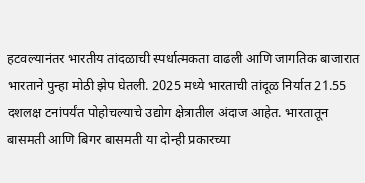हटवल्यानंतर भारतीय तांदळाची स्पर्धात्मकता वाढली आणि जागतिक बाजारात भारताने पुन्हा मोठी झेप घेतली. 2025 मध्ये भारताची तांदूळ निर्यात 21.55 दशलक्ष टनांपर्यंत पोहोचल्याचे उद्योग क्षेत्रातील अंदाज आहेत. भारतातून बासमती आणि बिगर बासमती या दोन्ही प्रकारच्या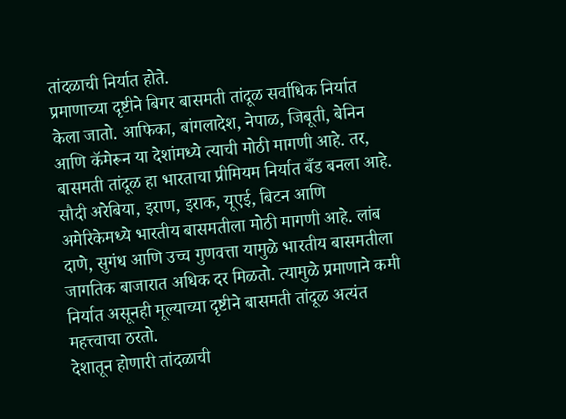तांदळाची निर्यात होते.
प्रमाणाच्या दृष्टीने बिगर बासमती तांदूळ सर्वाधिक निर्यात केला जातो. आफिका, बांगलादेश, नेपाळ, जिबूती, बेनिन आणि कॅमेरून या देशांमध्ये त्याची मोठी मागणी आहे. तर, बासमती तांदूळ हा भारताचा प्रीमियम निर्यात बँड बनला आहे. सौदी अरेबिया, इराण, इराक, यूएई, बिटन आणि अमेरिकेमध्ये भारतीय बासमतीला मोठी मागणी आहे. लांब दाणे, सुगंध आणि उच्च गुणवत्ता यामुळे भारतीय बासमतीला जागतिक बाजारात अधिक दर मिळतो. त्यामुळे प्रमाणाने कमी निर्यात असूनही मूल्याच्या दृष्टीने बासमती तांदूळ अत्यंत महत्त्वाचा ठरतो.
देशातून होणारी तांदळाची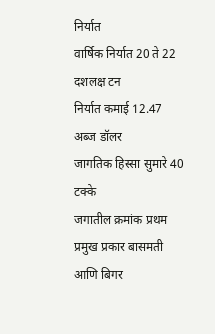निर्यात
वार्षिक निर्यात 20 ते 22 दशलक्ष टन
निर्यात कमाई 12.47 अब्ज डॉलर
जागतिक हिस्सा सुमारे 40 टक्के
जगातील क्रमांक प्रथम
प्रमुख प्रकार बासमती आणि बिगर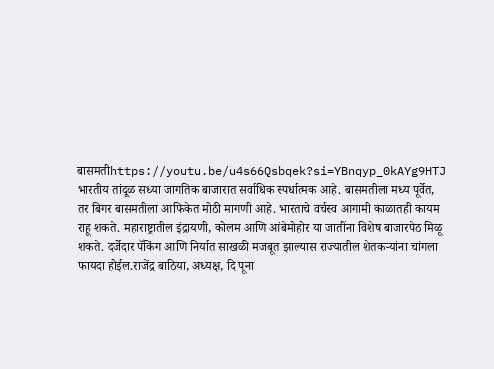बासमतीhttps://youtu.be/u4s66Qsbqek?si=YBnqyp_0kAYg9HTJ
भारतीय तांदूळ सध्या जागतिक बाजारात सर्वाधिक स्पर्धात्मक आहे. बासमतीला मध्य पूर्वेत, तर बिगर बासमतीला आफिकेत मोठी मागणी आहे. भारताचे वर्चस्व आगामी काळातही कायम राहू शकते. महाराष्ट्रातील इंद्रायणी, कोलम आणि आंबेमोहोर या जातींना विशेष बाजारपेठ मिळू शकते. दर्जेदार पॅकिंग आणि निर्यात साखळी मजबूत झाल्यास राज्यातील शेतकऱ्यांना चांगला फायदा होईल.राजेंद्र बाठिया, अध्यक्ष, दि पूना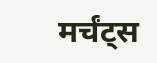मर्चंट्स